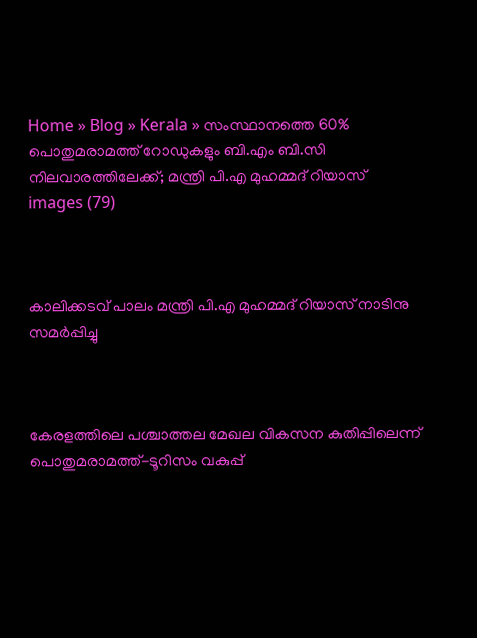Home » Blog » Kerala » സംസ്ഥാനത്തെ 60% പൊതുമരാമത്ത് റോഡുകളും ബി.എം ബി.സി നിലവാരത്തിലേക്ക്; മന്ത്രി പി.എ മുഹമ്മദ് റിയാസ്
images (79)



കാലിക്കടവ് പാലം മന്ത്രി പി.എ മുഹമ്മദ് റിയാസ് നാടിനു സമര്‍പ്പിച്ചു



കേരളത്തിലെ പശ്ചാത്തല മേഖല വികസന കുതിപ്പിലെന്ന് പൊതുമരാമത്ത്-ടൂറിസം വകുപ്പ്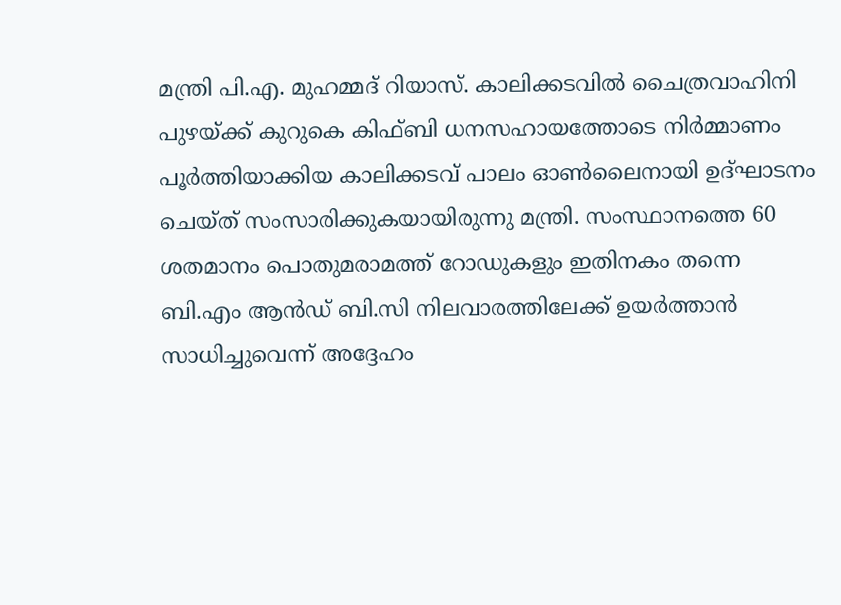മന്ത്രി പി.എ. മുഹമ്മദ് റിയാസ്. കാലിക്കടവില്‍ ചൈത്രവാഹിനി പുഴയ്ക്ക് കുറുകെ കിഫ്ബി ധനസഹായത്തോടെ നിര്‍മ്മാണം പൂര്‍ത്തിയാക്കിയ കാലിക്കടവ് പാലം ഓണ്‍ലൈനായി ഉദ്ഘാടനം ചെയ്ത് സംസാരിക്കുകയായിരുന്നു മന്ത്രി. സംസ്ഥാനത്തെ 60 ശതമാനം പൊതുമരാമത്ത് റോഡുകളും ഇതിനകം തന്നെ ബി.എം ആന്‍ഡ് ബി.സി നിലവാരത്തിലേക്ക് ഉയര്‍ത്താന്‍ സാധിച്ചുവെന്ന് അദ്ദേഹം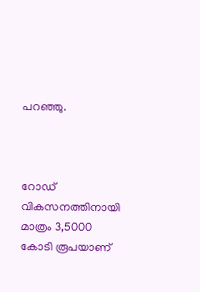പറഞ്ഞു.



റോഡ് വികസനത്തിനായി മാത്രം 3,5000 കോടി രൂപയാണ്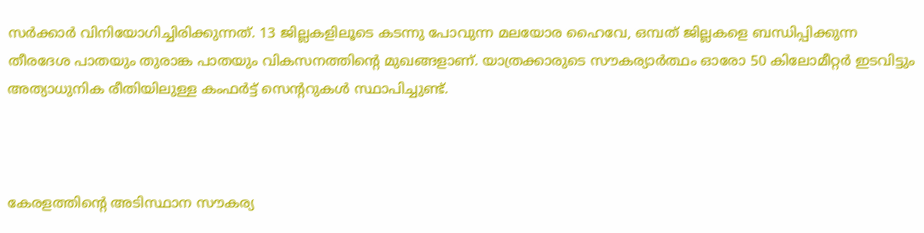സര്‍ക്കാര്‍ വിനിയോഗിച്ചിരിക്കുന്നത്. 13 ജില്ലകളിലൂടെ കടന്നു പോവുന്ന മലയോര ഹൈവേ, ഒമ്പത് ജില്ലകളെ ബന്ധിപ്പിക്കുന്ന തീരദേശ പാതയും തുരാങ്ക പാതയും വികസനത്തിന്റെ മുഖങ്ങളാണ്. യാത്രക്കാരുടെ സൗകര്യാര്‍ത്ഥം ഓരോ 50 കിലോമീറ്റര്‍ ഇടവിട്ടും അത്യാധുനിക രീതിയിലുള്ള കംഫര്‍ട്ട് സെന്ററുകള്‍ സ്ഥാപിച്ചുണ്ട്.



കേരളത്തിന്റെ അടിസ്ഥാന സൗകര്യ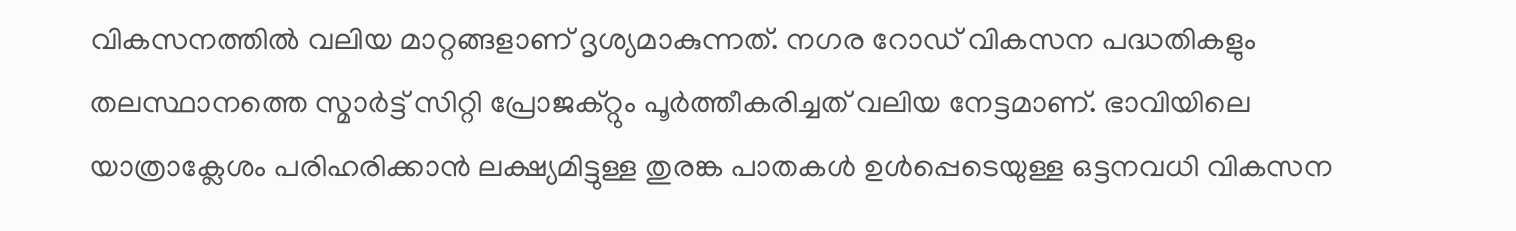വികസനത്തില്‍ വലിയ മാറ്റങ്ങളാണ് ദൃശ്യമാകുന്നത്. നഗര റോഡ് വികസന പദ്ധതികളും തലസ്ഥാനത്തെ സ്മാര്‍ട്ട് സിറ്റി പ്രോജക്റ്റും പൂര്‍ത്തീകരിച്ചത് വലിയ നേട്ടമാണ്. ഭാവിയിലെ യാത്രാക്ലേശം പരിഹരിക്കാന്‍ ലക്ഷ്യമിട്ടുള്ള തുരങ്ക പാതകള്‍ ഉള്‍പ്പെടെയുള്ള ഒട്ടനവധി വികസന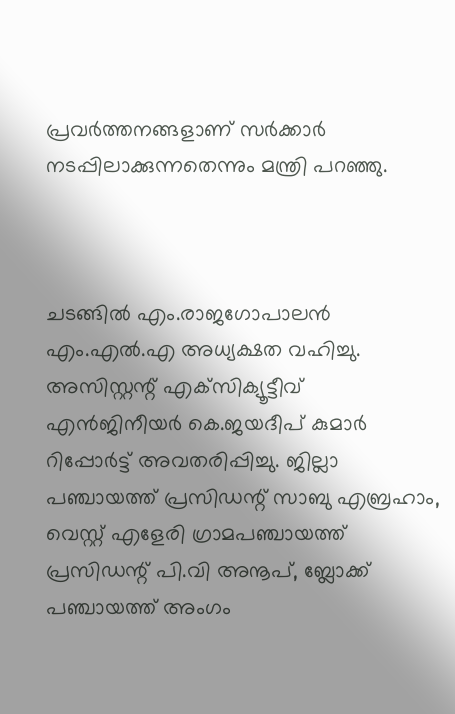പ്രവര്‍ത്തനങ്ങളാണ് സര്‍ക്കാര്‍ നടപ്പിലാക്കുന്നതെന്നും മന്ത്രി പറഞ്ഞു.



ചടങ്ങില്‍ എം.രാജഗോപാലന്‍ എം.എല്‍.എ അധ്യക്ഷത വഹിച്ചു. അസിസ്റ്റന്റ് എക്‌സിക്യൂട്ടീവ് എന്‍ജിനീയര്‍ കെ.ജയദീപ് കുമാര്‍ റിപ്പോര്‍ട്ട് അവതരിപ്പിച്ചു. ജില്ലാ പഞ്ചായത്ത് പ്രസിഡന്റ് സാബു എബ്രഹാം, വെസ്റ്റ് എളേരി ഗ്രാമപഞ്ചായത്ത് പ്രസിഡന്റ് പി.വി അനൂപ്, ബ്ലോക്ക് പഞ്ചായത്ത് അംഗം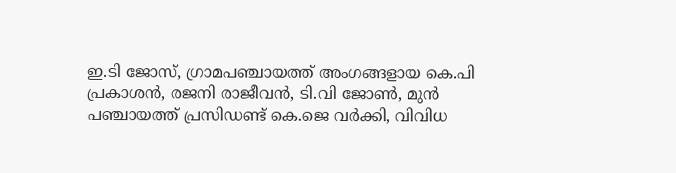ഇ.ടി ജോസ്, ഗ്രാമപഞ്ചായത്ത് അംഗങ്ങളായ കെ.പി പ്രകാശന്‍, രജനി രാജീവന്‍, ടി.വി ജോണ്‍, മുന്‍ പഞ്ചായത്ത് പ്രസിഡണ്ട് കെ.ജെ വര്‍ക്കി, വിവിധ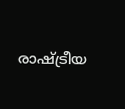രാഷ്ട്രീയ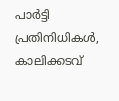പാര്‍ട്ടി പ്രതിനിധികള്‍, കാലിക്കടവ്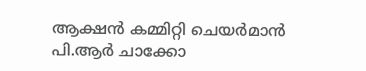ആക്ഷന്‍ കമ്മിറ്റി ചെയര്‍മാന്‍ പി.ആര്‍ ചാക്കോ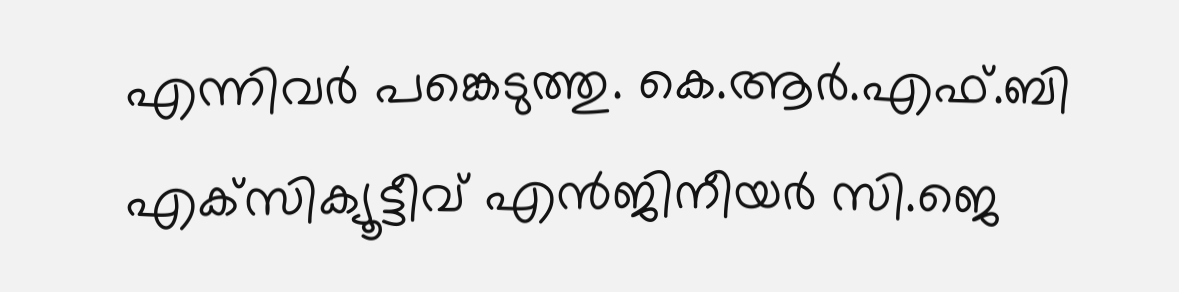എന്നിവര്‍ പങ്കെടുത്തു. കെ.ആര്‍.എഫ്.ബി എക്‌സിക്യൂട്ടീവ് എന്‍ജിനീയര്‍ സി.ജെ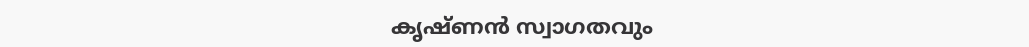കൃഷ്ണന്‍ സ്വാഗതവും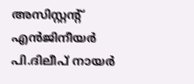അസിസ്റ്റന്റ് എന്‍ജിനീയര്‍ പി.ദിലീപ് നായര്‍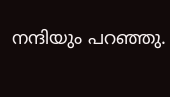നന്ദിയും പറഞ്ഞു.